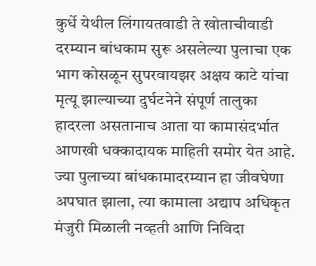कुर्धे येथील लिंगायतवाडी ते खोताचीवाडी दरम्यान बांधकाम सुरू असलेल्या पुलाचा एक भाग कोसळून सुपरवायझर अक्षय काटे यांचा मृत्यू झाल्याच्या दुर्घटनेने संपूर्ण तालुका हादरला असतानाच आता या कामासंदर्भात आणखी धक्कादायक माहिती समोर येत आहे. ज्या पुलाच्या बांधकामादरम्यान हा जीवघेणा अपघात झाला, त्या कामाला अद्याप अधिकृत मंजुरी मिळाली नव्हती आणि निविदा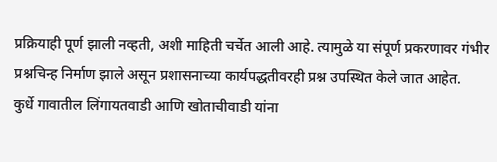प्रक्रियाही पूर्ण झाली नव्हती, अशी माहिती चर्चेत आली आहे. त्यामुळे या संपूर्ण प्रकरणावर गंभीर प्रश्नचिन्ह निर्माण झाले असून प्रशासनाच्या कार्यपद्धतीवरही प्रश्न उपस्थित केले जात आहेत.
कुर्धे गावातील लिंगायतवाडी आणि खोताचीवाडी यांना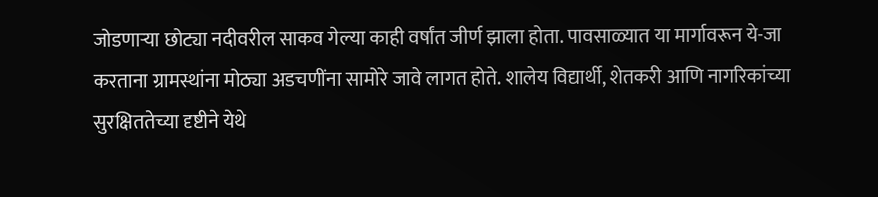जोडणाऱ्या छोट्या नदीवरील साकव गेल्या काही वर्षांत जीर्ण झाला होता. पावसाळ्यात या मार्गावरून ये-जा करताना ग्रामस्थांना मोठ्या अडचणींना सामोरे जावे लागत होते. शालेय विद्यार्थी, शेतकरी आणि नागरिकांच्या सुरक्षिततेच्या दृष्टीने येथे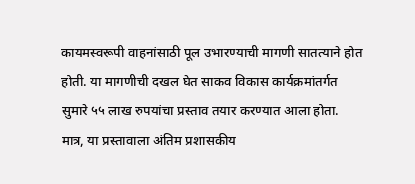कायमस्वरूपी वाहनांसाठी पूल उभारण्याची मागणी सातत्याने होत होती. या मागणीची दखल घेत साकव विकास कार्यक्रमांतर्गत सुमारे ५५ लाख रुपयांचा प्रस्ताव तयार करण्यात आला होता.
मात्र, या प्रस्तावाला अंतिम प्रशासकीय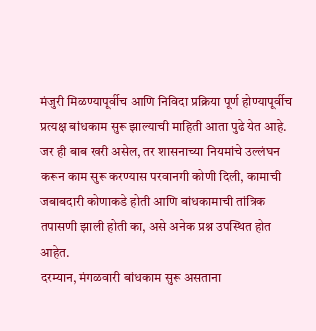मंजुरी मिळण्यापूर्वीच आणि निविदा प्रक्रिया पूर्ण होण्यापूर्वीच प्रत्यक्ष बांधकाम सुरू झाल्याची माहिती आता पुढे येत आहे. जर ही बाब खरी असेल, तर शासनाच्या नियमांचे उल्लंघन करून काम सुरू करण्यास परवानगी कोणी दिली, कामाची जबाबदारी कोणाकडे होती आणि बांधकामाची तांत्रिक तपासणी झाली होती का, असे अनेक प्रश्न उपस्थित होत आहेत.
दरम्यान, मंगळवारी बांधकाम सुरू असताना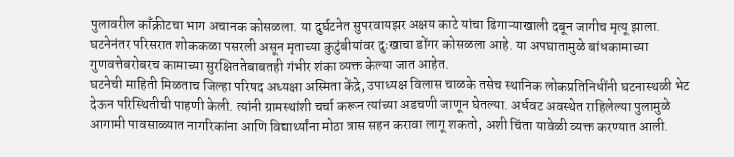पुलावरील काँक्रीटचा भाग अचानक कोसळला. या दुर्घटनेत सुपरवायझर अक्षय काटे यांचा ढिगाऱ्याखाली दबून जागीच मृत्यू झाला. घटनेनंतर परिसरात शोककळा पसरली असून मृताच्या कुटुंबीयांवर दुःखाचा डोंगर कोसळला आहे. या अपघातामुळे बांधकामाच्या गुणवत्तेबरोबरच कामाच्या सुरक्षिततेबाबतही गंभीर शंका व्यक्त केल्या जात आहेत.
घटनेची माहिती मिळताच जिल्हा परिषद अध्यक्षा अस्मिता केंद्रे, उपाध्यक्ष विलास चाळके तसेच स्थानिक लोकप्रतिनिधींनी घटनास्थळी भेट देऊन परिस्थितीची पाहणी केली. त्यांनी ग्रामस्थांशी चर्चा करून त्यांच्या अडचणी जाणून घेतल्या. अर्धवट अवस्थेत राहिलेल्या पुलामुळे आगामी पावसाळ्यात नागरिकांना आणि विद्यार्थ्यांना मोठा त्रास सहन करावा लागू शकतो, अशी चिंता यावेळी व्यक्त करण्यात आली.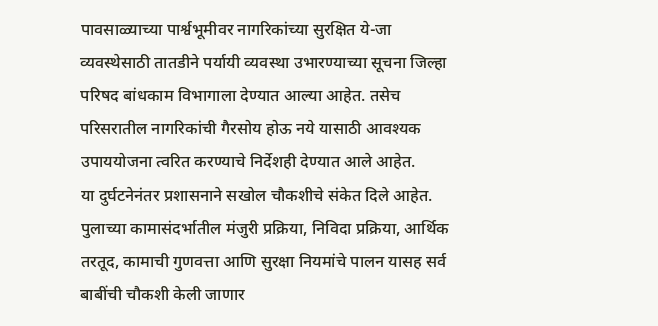पावसाळ्याच्या पार्श्वभूमीवर नागरिकांच्या सुरक्षित ये-जा व्यवस्थेसाठी तातडीने पर्यायी व्यवस्था उभारण्याच्या सूचना जिल्हा परिषद बांधकाम विभागाला देण्यात आल्या आहेत. तसेच परिसरातील नागरिकांची गैरसोय होऊ नये यासाठी आवश्यक उपाययोजना त्वरित करण्याचे निर्देशही देण्यात आले आहेत.
या दुर्घटनेनंतर प्रशासनाने सखोल चौकशीचे संकेत दिले आहेत. पुलाच्या कामासंदर्भातील मंजुरी प्रक्रिया, निविदा प्रक्रिया, आर्थिक तरतूद, कामाची गुणवत्ता आणि सुरक्षा नियमांचे पालन यासह सर्व बाबींची चौकशी केली जाणार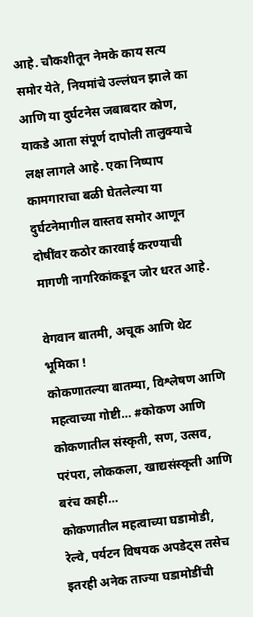आहे. चौकशीतून नेमके काय सत्य समोर येते, नियमांचे उल्लंघन झाले का आणि या दुर्घटनेस जबाबदार कोण, याकडे आता संपूर्ण दापोली तालुक्याचे लक्ष लागले आहे. एका निष्पाप कामगाराचा बळी घेतलेल्या या दुर्घटनेमागील वास्तव समोर आणून दोषींवर कठोर कारवाई करण्याची मागणी नागरिकांकडून जोर धरत आहे.

वेगवान बातमी, अचूक आणि थेट भूमिका !
कोकणातल्या बातम्या, विश्लेषण आणि महत्वाच्या गोष्टी… #कोकण आणि कोकणातील संस्कृती, सण, उत्सव, परंपरा, लोककला, खाद्यसंस्कृती आणि बरंच काही…
कोकणातील महत्वाच्या घडामोडी, रेल्वे, पर्यटन विषयक अपडेट्स तसेच इतरही अनेक ताज्या घडामोडींची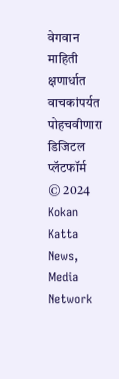वेगवान माहिती क्षणार्धात वाचकांपर्यत पोहचवीणारा डिजिटल प्लॅटफॉर्म
© 2024 Kokan Katta News, Media Network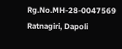Rg.No.MH-28-0047569
Ratnagiri, Dapoli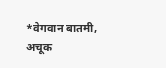*वेगवान बातमी, अचूक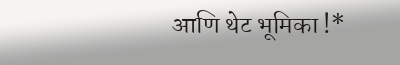आणि थेट भूमिका !*